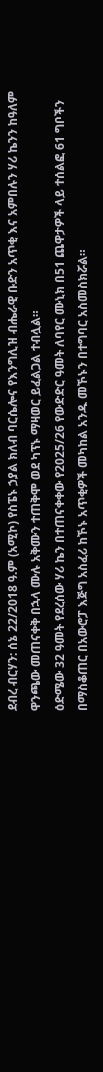ደብረ ብርሃን: ሰኔ 22/2018 ዓ.ም (አሚኮ) የስፔኑ ኃያል ክለብ ባርሴሎና የእንግሊዝ ብሔራዊ ቡድን አጥቂ እና አምበሉን ሃሪ ኬንን ከዓለም ዋንጫው መጠናቀቅ በኋላ ሙሉ አቅሙን ተጠቅሞ ወደ ካፕኑ ማዛወር ይፈልጋል ተብሏል።
ዕድሜው 32 ዓመት የደረሰው ሃሪ ኬን በተጠናቀቀው የ2025/26 የውድድር ዓመት ለባየር ሙኒክ በ51 ጨዋታዎች ላይ ተሰልፎ 61 ግቦችን በማስቆጠር በአውሮፓ እጅግ አስፈሪ ከኾኑ አጥቂዎች መካከል አንዱ መኾኑን በተግባር አስመስክሯል።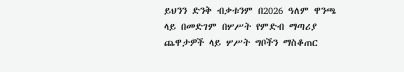ይህንን ድንቅ ብቃቱንም በ2026 ዓለም ዋንጫ ላይ በመድገም በሦሥት የምድብ ማጣሪያ ጨዋታዎች ላይ ሦሥት ግቦችን ማስቆጠር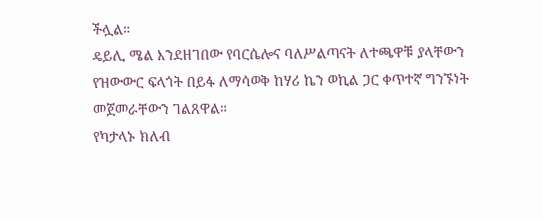ችሏል።
ዴይሊ ሜል እንደዘገበው የባርሴሎና ባለሥልጣናት ለተጫዋቹ ያላቸውን የዝውውር ፍላጎት በይፋ ለማሳወቅ ከሃሪ ኬን ወኪል ጋር ቀጥተኛ ግንኙነት መጀመራቸውን ገልጸዋል።
የካታላኑ ክለብ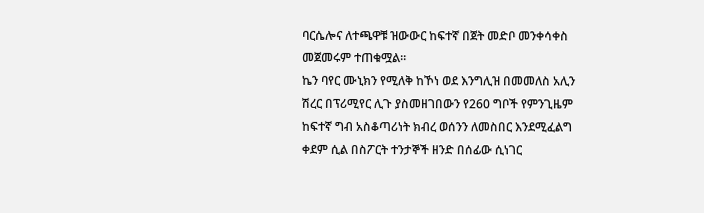ባርሴሎና ለተጫዋቹ ዝውውር ከፍተኛ በጀት መድቦ መንቀሳቀስ መጀመሩም ተጠቁሟል።
ኬን ባየር ሙኒክን የሚለቅ ከኾነ ወደ እንግሊዝ በመመለስ አሊን ሽረር በፕሪሚየር ሊጉ ያስመዘገበውን የ260 ግቦች የምንጊዜም ከፍተኛ ግብ አስቆጣሪነት ክብረ ወሰንን ለመስበር እንደሚፈልግ ቀደም ሲል በስፖርት ተንታኞች ዘንድ በሰፊው ሲነገር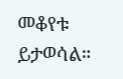መቆየቱ ይታወሳል።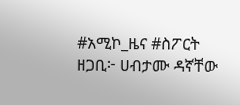#አሚኮ_ዜና #ስፖርት
ዘጋቢ፦ ሀብታሙ ዳኛቸው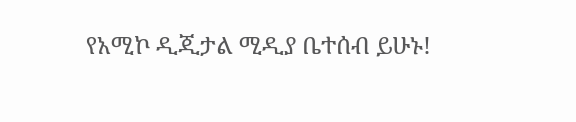የአሚኮ ዲጂታል ሚዲያ ቤተሰብ ይሁኑ!